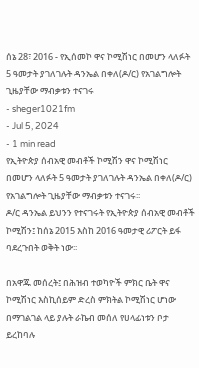ሰኔ 28፣ 2016 - የኢሰመኮ ዋና ኮሚሽነር በመሆን ላለፉት 5 ዓመታት ያገለገሉት ዳንኤል በቀለ(ዶ/ር) የአገልግሎት ጊዜያቸው ማብቃቱን ተናገሩ
- sheger1021fm
- Jul 5, 2024
- 1 min read
የኢትዮጵያ ሰብአዊ መብቶች ኮሚሽን ዋና ኮሚሽነር በመሆን ላለፉት 5 ዓመታት ያገለገሉት ዳንኤል በቀለ(ዶ/ር) የአገልግሎት ጊዜያቸው ማብቃቱን ተናገሩ፡፡
ዶ/ር ዳንኤል ይህንን የተናገሩት የኢትዮጵያ ሰብአዊ መብቶች ኮሚሽን፤ ከሰኔ 2015 እስከ 2016 ዓመታዊ ሪፖርት ይፋ ባደረጉበት ወቅት ነው፡፡

በአዋጁ መሰረት፤ በሕዝብ ተወካዮች ምክር ቤት ዋና ኮሚሽነር እስኪሰይም ድረስ ምክትል ኮሚሽነር ሆነው በማገልገል ላይ ያሉት ራኬብ መሰለ የሀላፊነቱን ቦታ ይረከባሉ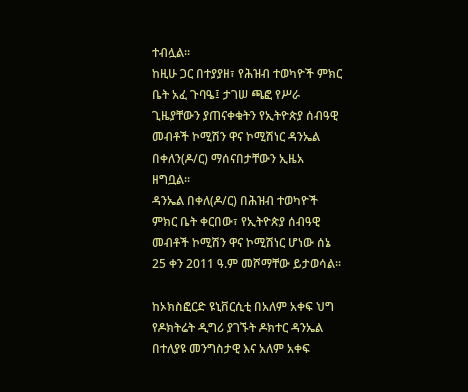ተብሏል፡፡
ከዚሁ ጋር በተያያዘ፣ የሕዝብ ተወካዮች ምክር ቤት አፈ ጉባዔ፤ ታገሠ ጫፎ የሥራ ጊዜያቸውን ያጠናቀቁትን የኢትዮጵያ ሰብዓዊ መብቶች ኮሚሽን ዋና ኮሚሽነር ዳንኤል በቀለን(ዶ/ር) ማሰናበታቸውን ኢዜአ ዘግቧል።
ዳንኤል በቀለ(ዶ/ር) በሕዝብ ተወካዮች ምክር ቤት ቀርበው፣ የኢትዮጵያ ሰብዓዊ መብቶች ኮሚሽን ዋና ኮሚሽነር ሆነው ሰኔ 25 ቀን 2011 ዓ.ም መሾማቸው ይታወሳል፡፡

ከኦክስፎርድ ዩኒቨርሲቲ በአለም አቀፍ ህግ የዶክትሬት ዲግሪ ያገኙት ዶክተር ዳንኤል በተለያዩ መንግስታዊ እና አለም አቀፍ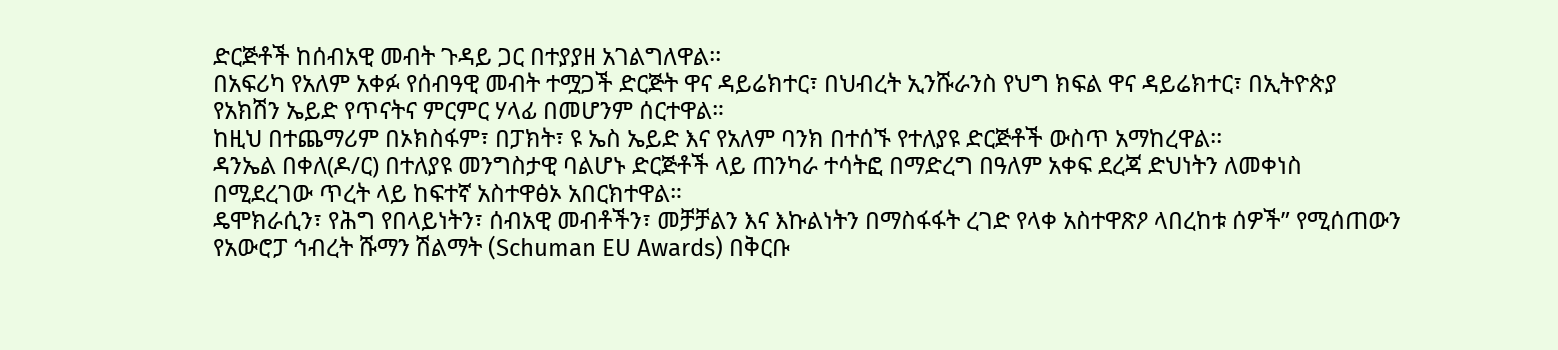ድርጅቶች ከሰብአዊ መብት ጉዳይ ጋር በተያያዘ አገልግለዋል፡፡
በአፍሪካ የአለም አቀፉ የሰብዓዊ መብት ተሟጋች ድርጅት ዋና ዳይሬክተር፣ በህብረት ኢንሹራንስ የህግ ክፍል ዋና ዳይሬክተር፣ በኢትዮጵያ የአክሽን ኤይድ የጥናትና ምርምር ሃላፊ በመሆንም ሰርተዋል።
ከዚህ በተጨማሪም በኦክስፋም፣ በፓክት፣ ዩ ኤስ ኤይድ እና የአለም ባንክ በተሰኙ የተለያዩ ድርጅቶች ውስጥ አማከረዋል፡፡
ዳንኤል በቀለ(ዶ/ር) በተለያዩ መንግስታዊ ባልሆኑ ድርጅቶች ላይ ጠንካራ ተሳትፎ በማድረግ በዓለም አቀፍ ደረጃ ድህነትን ለመቀነስ በሚደረገው ጥረት ላይ ከፍተኛ አስተዋፅኦ አበርክተዋል።
ዴሞክራሲን፣ የሕግ የበላይነትን፣ ሰብአዊ መብቶችን፣ መቻቻልን እና እኩልነትን በማስፋፋት ረገድ የላቀ አስተዋጽዖ ላበረከቱ ሰዎች” የሚሰጠውን የአውሮፓ ኅብረት ሹማን ሽልማት (Schuman EU Awards) በቅርቡ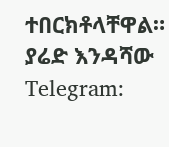ተበርክቶላቸዋል።
ያሬድ እንዳሻው
Telegram: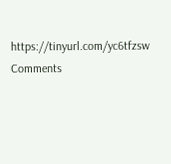https://tinyurl.com/yc6tfzsw
Comments